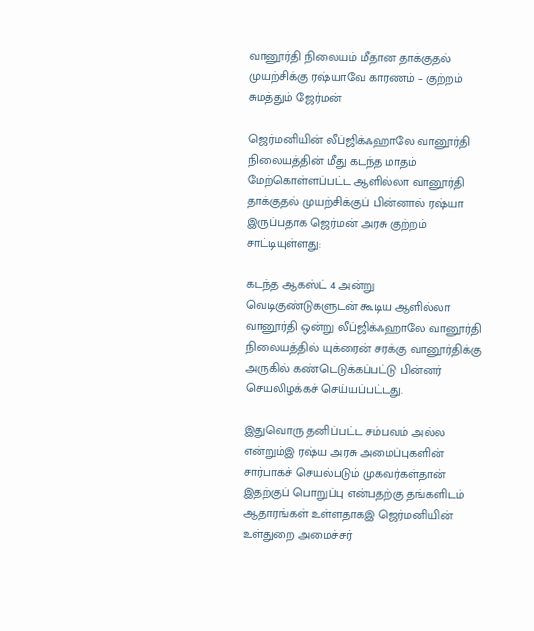வானூர்தி நிலையம் மீதான தாக்குதல் முயற்சிக்கு ரஷ்யாவே காரணம் – குற்றம் சுமத்தும் ஜேர்மன்

ஜெர்மனியின் லீப்ஜிக்ஃஹாலே வானூர்தி நிலையத்தின் மீது கடந்த மாதம் மேற்கொள்ளப்பட்ட ஆளில்லா வானூர்தி தாக்குதல் முயற்சிக்குப் பின்னால் ரஷ்யா இருப்பதாக ஜெர்மன் அரசு குற்றம் சாட்டியுள்ளது:

கடந்த ஆகஸ்ட் 4 அன்று வெடிகுண்டுகளுடன் கூடிய ஆளில்லா வானூர்தி ஒன்று லீப்ஜிக்ஃஹாலே வானூர்தி நிலையத்தில் யுக்ரைன் சரக்கு வானூர்திக்கு அருகில் கண்டெடுக்கப்பட்டு பின்னர் செயலிழக்கச் செய்யப்பட்டது.

இதுவொரு தனிப்பட்ட சம்பவம் அல்ல என்றும்இ ரஷ்ய அரசு அமைப்புகளின் சார்பாகச் செயல்படும் முகவர்கள்தான் இதற்குப் பொறுப்பு என்பதற்கு தங்களிடம் ஆதாரங்கள் உள்ளதாகஇ ஜெர்மனியின் உள்துறை அமைச்சர்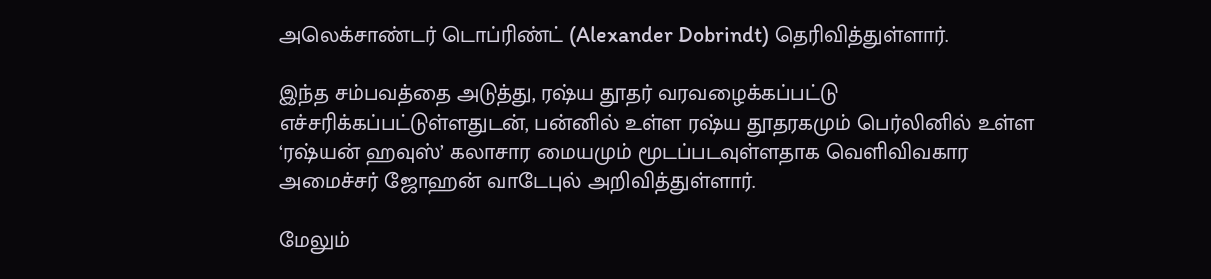அலெக்சாண்டர் டொப்ரிண்ட் (Alexander Dobrindt) தெரிவித்துள்ளார்.

இந்த சம்பவத்தை அடுத்து, ரஷ்ய தூதர் வரவழைக்கப்பட்டு எச்சரிக்கப்பட்டுள்ளதுடன், பன்னில் உள்ள ரஷ்ய தூதரகமும் பெர்லினில் உள்ள ‘ரஷ்யன் ஹவுஸ்’ கலாசார மையமும் மூடப்படவுள்ளதாக வெளிவிவகார அமைச்சர் ஜோஹன் வாடேபுல் அறிவித்துள்ளார்.

மேலும்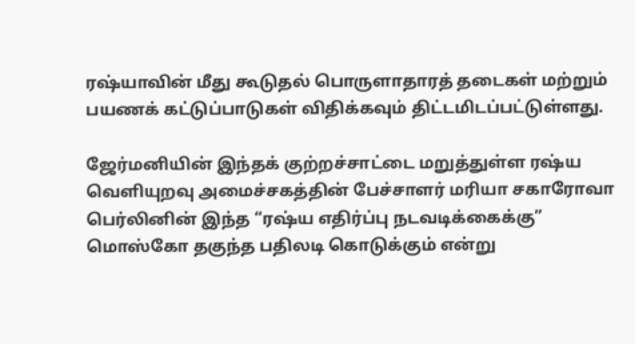ரஷ்யாவின் மீது கூடுதல் பொருளாதாரத் தடைகள் மற்றும் பயணக் கட்டுப்பாடுகள் விதிக்கவும் திட்டமிடப்பட்டுள்ளது.

ஜேர்மனியின் இந்தக் குற்றச்சாட்டை மறுத்துள்ள ரஷ்ய வெளியுறவு அமைச்சகத்தின் பேச்சாளர் மரியா சகாரோவா பெர்லினின் இந்த “ரஷ்ய எதிர்ப்பு நடவடிக்கைக்கு” மொஸ்கோ தகுந்த பதிலடி கொடுக்கும் என்று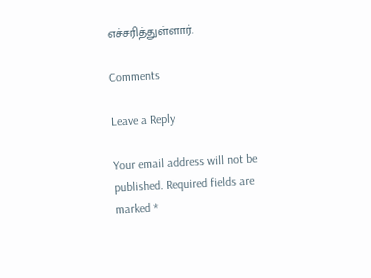எச்சரித்துள்ளார்.

Comments

Leave a Reply

Your email address will not be published. Required fields are marked *